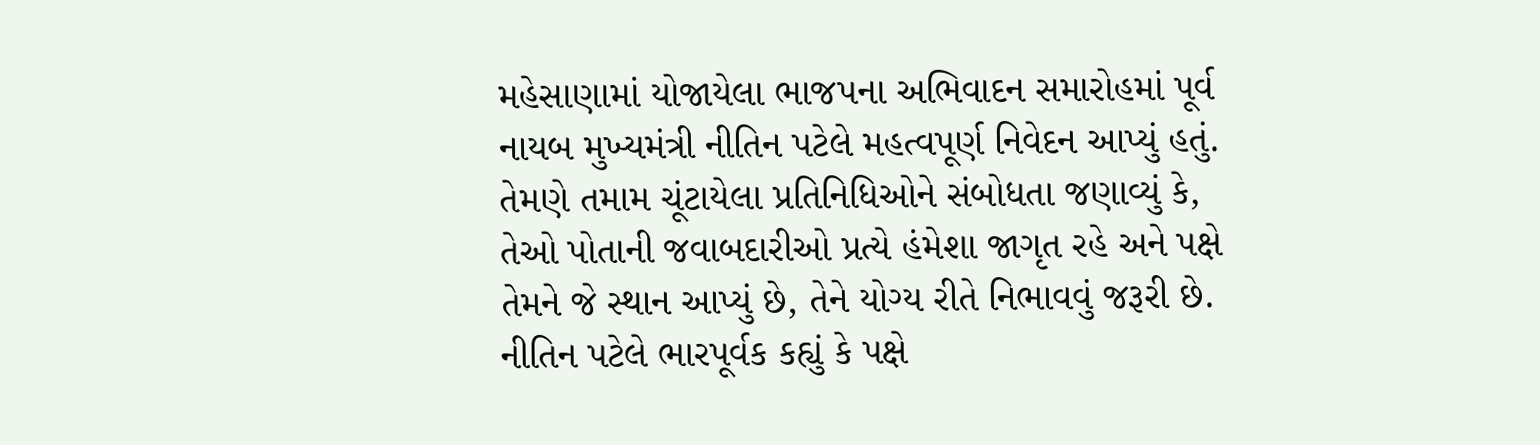મહેસાણામાં યોજાયેલા ભાજપના અભિવાદન સમારોહમાં પૂર્વ નાયબ મુખ્યમંત્રી નીતિન પટેલે મહત્વપૂર્ણ નિવેદન આપ્યું હતું. તેમણે તમામ ચૂંટાયેલા પ્રતિનિધિઓને સંબોધતા જણાવ્યું કે, તેઓ પોતાની જવાબદારીઓ પ્રત્યે હંમેશા જાગૃત રહે અને પક્ષે તેમને જે સ્થાન આપ્યું છે, તેને યોગ્ય રીતે નિભાવવું જરૂરી છે.
નીતિન પટેલે ભારપૂર્વક કહ્યું કે પક્ષે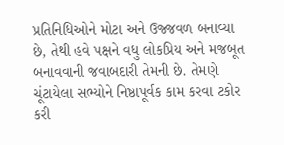પ્રતિનિધિઓને મોટા અને ઉજ્જવળ બનાવ્યા છે, તેથી હવે પક્ષને વધુ લોકપ્રિય અને મજબૂત બનાવવાની જવાબદારી તેમની છે. તેમણે ચૂંટાયેલા સભ્યોને નિષ્ઠાપૂર્વક કામ કરવા ટકોર કરી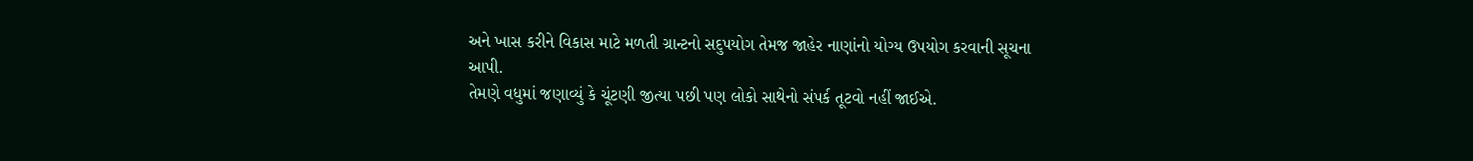અને ખાસ કરીને વિકાસ માટે મળતી ગ્રાન્ટનો સદુપયોગ તેમજ જાહેર નાણાંનો યોગ્ય ઉપયોગ કરવાની સૂચના આપી.
તેમણે વધુમાં જણાવ્યું કે ચૂંટણી જીત્યા પછી પણ લોકો સાથેનો સંપર્ક તૂટવો નહીં જાઈએ.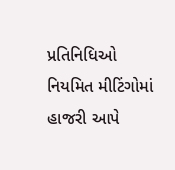પ્રતિનિધિઓ નિયમિત મીટિંગોમાં હાજરી આપે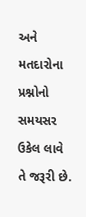અને મતદારોના પ્રશ્નોનો સમયસર ઉકેલ લાવે તે જરૂરી છે.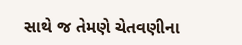સાથે જ તેમણે ચેતવણીના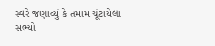સ્વરે જણાવ્યું કે તમામ ચૂંટાયેલા સભ્યો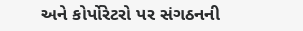અને કોર્પોરેટરો પર સંગઠનની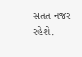સતત નજર રહેશે.